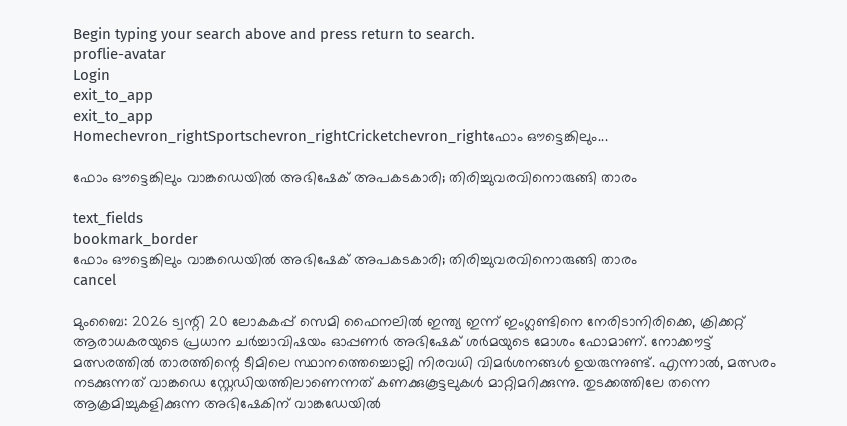Begin typing your search above and press return to search.
proflie-avatar
Login
exit_to_app
exit_to_app
Homechevron_rightSportschevron_rightCricketchevron_rightഫോം ഔട്ടെങ്കിലും...

ഫോം ഔട്ടെങ്കിലും വാങ്കഡെയിൽ അഭിഷേക് അപകടകാരി; തിരിച്ചുവരവിനൊരുങ്ങി താരം

text_fields
bookmark_border
ഫോം ഔട്ടെങ്കിലും വാങ്കഡെയിൽ അഭിഷേക് അപകടകാരി; തിരിച്ചുവരവിനൊരുങ്ങി താരം
cancel

മുംബൈ: 2026 ട്വന്റി 20 ലോകകപ്പ് സെമി ഫൈനലിൽ ഇന്ത്യ ഇന്ന് ഇംഗ്ലണ്ടിനെ നേരിടാനിരിക്കെ, ക്രിക്കറ്റ് ആരാധകരയുടെ പ്രധാന ചർച്ചാവിഷയം ഓപ്പണർ അഭിഷേക് ശർമയുടെ മോശം ഫോമാണ്. നോക്കൗട്ട് മത്സരത്തിൽ താരത്തിന്റെ ടീമിലെ സ്ഥാനത്തെച്ചൊല്ലി നിരവധി വിമർശനങ്ങൾ ഉയരുന്നുണ്ട്. എന്നാൽ, മത്സരം നടക്കുന്നത് വാങ്കഡെ സ്റ്റേഡിയത്തിലാണെന്നത് കണക്കുകൂട്ടലുകൾ മാറ്റിമറിക്കുന്നു. തുടക്കത്തിലേ തന്നെ ആക്രമിച്ചുകളിക്കുന്ന അഭിഷേകിന് വാങ്കഡേയിൽ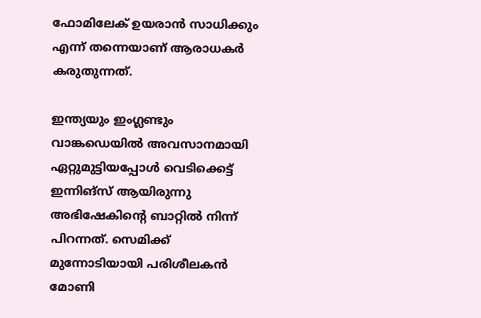ഫോമിലേക് ഉയരാൻ സാധിക്കും എന്ന് തന്നെയാണ് ആരാധകർ കരുതുന്നത്.

ഇന്ത്യയും ഇംഗ്ലണ്ടും വാങ്കഡെയിൽ അവസാനമായി ഏറ്റുമുട്ടിയപ്പോൾ വെടിക്കെട്ട് ഇന്നിങ്സ് ആയിരുന്നു അഭിഷേകിന്റെ ബാറ്റിൽ നിന്ന് പിറന്നത്. സെമിക്ക് മുന്നോടിയായി പരിശീലകൻ മോണി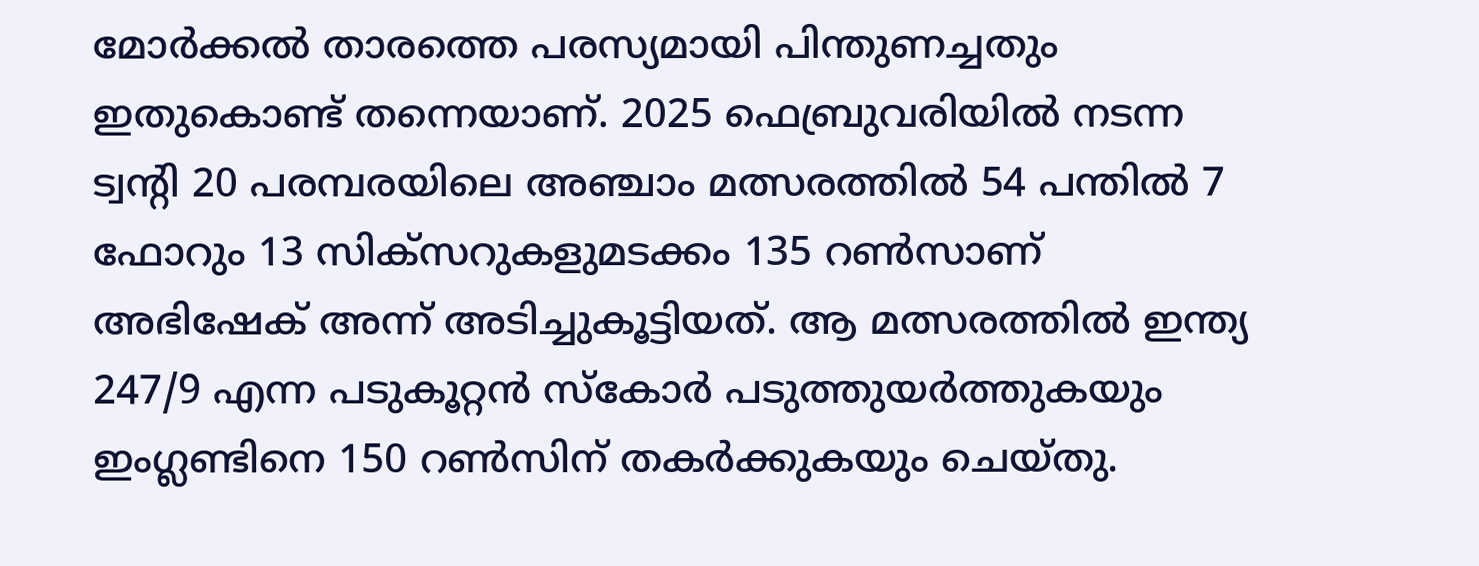മോർക്കൽ താരത്തെ പരസ്യമായി പിന്തുണച്ചതും ഇതുകൊണ്ട് തന്നെയാണ്. 2025 ഫെബ്രുവരിയിൽ നടന്ന ട്വന്റി 20 പരമ്പരയിലെ അഞ്ചാം മത്സരത്തിൽ 54 പന്തിൽ 7 ഫോറും 13 സിക്സറുകളുമടക്കം 135 റൺസാണ് അഭിഷേക് അന്ന് അടിച്ചുകൂട്ടിയത്. ആ മത്സരത്തിൽ ഇന്ത്യ 247/9 എന്ന പടുകൂറ്റൻ സ്കോർ പടുത്തുയർത്തുകയും ഇംഗ്ലണ്ടിനെ 150 റൺസിന് തകർക്കുകയും ചെയ്തു.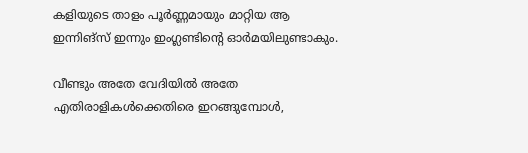കളിയുടെ താളം പൂർണ്ണമായും മാറ്റിയ ആ ഇന്നിങ്സ് ഇന്നും ഇംഗ്ലണ്ടിന്റെ ഓർമയിലുണ്ടാകും.

വീണ്ടും അതേ വേദിയിൽ അതേ എതിരാളികൾക്കെതിരെ ഇറങ്ങുമ്പോൾ,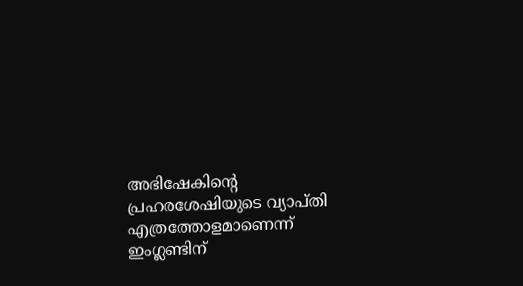അഭിഷേകിന്റെ പ്രഹരശേഷിയുടെ വ്യാപ്തി എത്രത്തോളമാണെന്ന് ഇംഗ്ലണ്ടിന്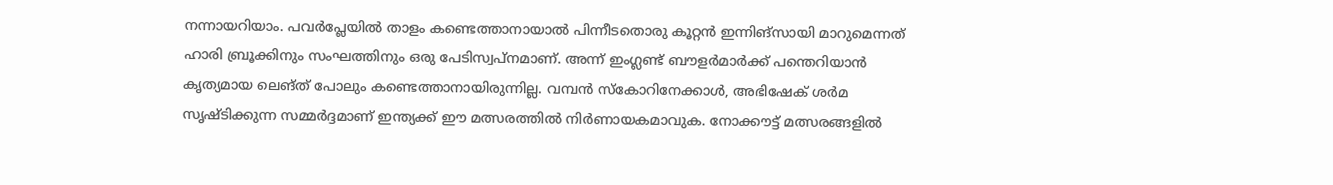നന്നായറിയാം. പവർപ്ലേയിൽ താളം കണ്ടെത്താനായാൽ പിന്നീടതൊരു കൂറ്റൻ ഇന്നിങ്സായി മാറുമെന്നത് ഹാരി ബ്രൂക്കിനും സംഘത്തിനും ഒരു പേടിസ്വപ്നമാണ്. അന്ന് ഇംഗ്ലണ്ട് ബൗളർമാർക്ക് പന്തെറിയാൻ കൃത്യമായ ലെങ്ത് പോലും കണ്ടെത്താനായിരുന്നില്ല. വമ്പൻ സ്കോറിനേക്കാൾ, അഭിഷേക് ശർമ സൃഷ്ടിക്കുന്ന സമ്മർദ്ദമാണ് ഇന്ത്യക്ക് ഈ മത്സരത്തിൽ നിർണായകമാവുക. നോക്കൗട്ട് മത്സരങ്ങളിൽ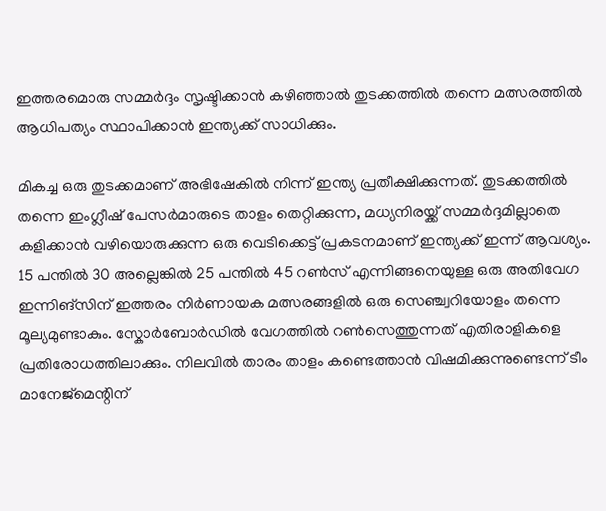ഇത്തരമൊരു സമ്മർദ്ദം സൃഷ്ടിക്കാൻ കഴിഞ്ഞാൽ തുടക്കത്തിൽ തന്നെ മത്സരത്തിൽ ആധിപത്യം സ്ഥാപിക്കാൻ ഇന്ത്യക്ക് സാധിക്കും.

മികച്ച ഒരു തുടക്കമാണ് അഭിഷേകിൽ നിന്ന് ഇന്ത്യ പ്രതീക്ഷിക്കുന്നത്. തുടക്കത്തിൽ തന്നെ ഇംഗ്ലീഷ് പേസർമാരുടെ താളം തെറ്റിക്കുന്ന, മധ്യനിരയ്ക്ക് സമ്മർദ്ദമില്ലാതെ കളിക്കാൻ വഴിയൊരുക്കുന്ന ഒരു വെടിക്കെട്ട് പ്രകടനമാണ് ഇന്ത്യക്ക് ഇന്ന് ആവശ്യം. 15 പന്തിൽ 30 അല്ലെങ്കിൽ 25 പന്തിൽ 45 റൺസ് എന്നിങ്ങനെയുള്ള ഒരു അതിവേഗ ഇന്നിങ്സിന് ഇത്തരം നിർണായക മത്സരങ്ങളിൽ ഒരു സെഞ്ച്വറിയോളം തന്നെ മൂല്യമുണ്ടാകും. സ്കോർബോർഡിൽ വേഗത്തിൽ റൺസെത്തുന്നത് എതിരാളികളെ പ്രതിരോധത്തിലാക്കും. നിലവിൽ താരം താളം കണ്ടെത്താൻ വിഷമിക്കുന്നുണ്ടെന്ന് ടീം മാനേജ്മെന്റിന്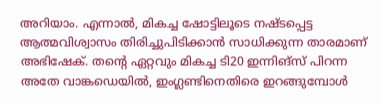അറിയാം. എന്നാൽ, മികച്ച ഷോട്ടിലൂടെ നഷ്ടപ്പെട്ട ആത്മവിശ്വാസം തിരിച്ചുപിടിക്കാൻ സാധിക്കുന്ന താരമാണ് അഭിഷേക്. തന്റെ ഏറ്റവും മികച്ച ടി20 ഇന്നിങ്സ് പിറന്ന അതേ വാങ്കഡെയിൽ, ഇംഗ്ലണ്ടിനെതിരെ ഇറങ്ങുമ്പോൾ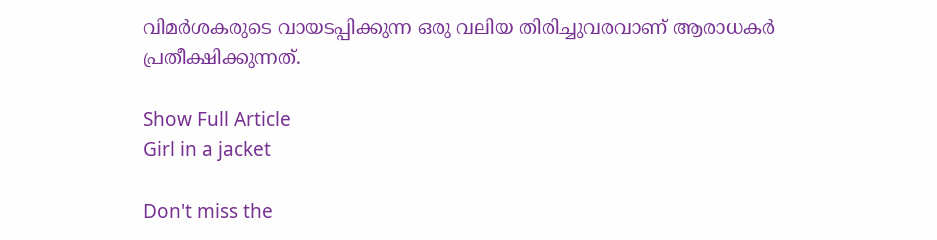വിമർശകരുടെ വായടപ്പിക്കുന്ന ഒരു വലിയ തിരിച്ചുവരവാണ് ആരാധകർ പ്രതീക്ഷിക്കുന്നത്.

Show Full Article
Girl in a jacket

Don't miss the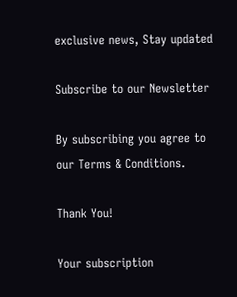exclusive news, Stay updated

Subscribe to our Newsletter

By subscribing you agree to our Terms & Conditions.

Thank You!

Your subscription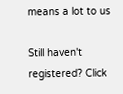means a lot to us

Still haven't registered? Click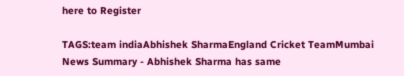here to Register

TAGS:team indiaAbhishek SharmaEngland Cricket TeamMumbai
News Summary - Abhishek Sharma has same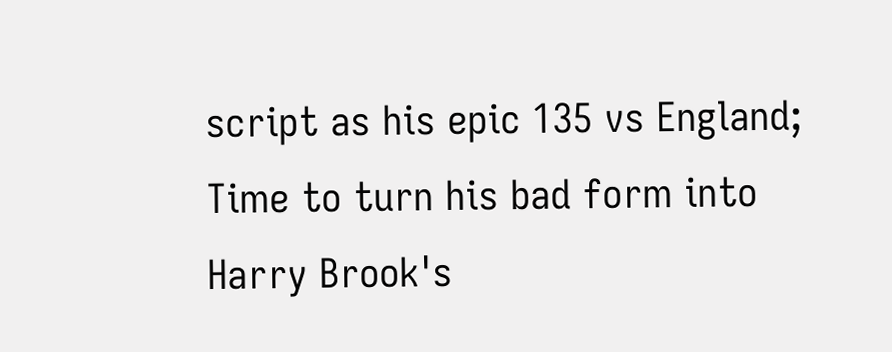script as his epic 135 vs England; Time to turn his bad form into Harry Brook's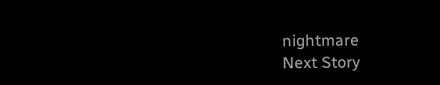nightmare
Next Story